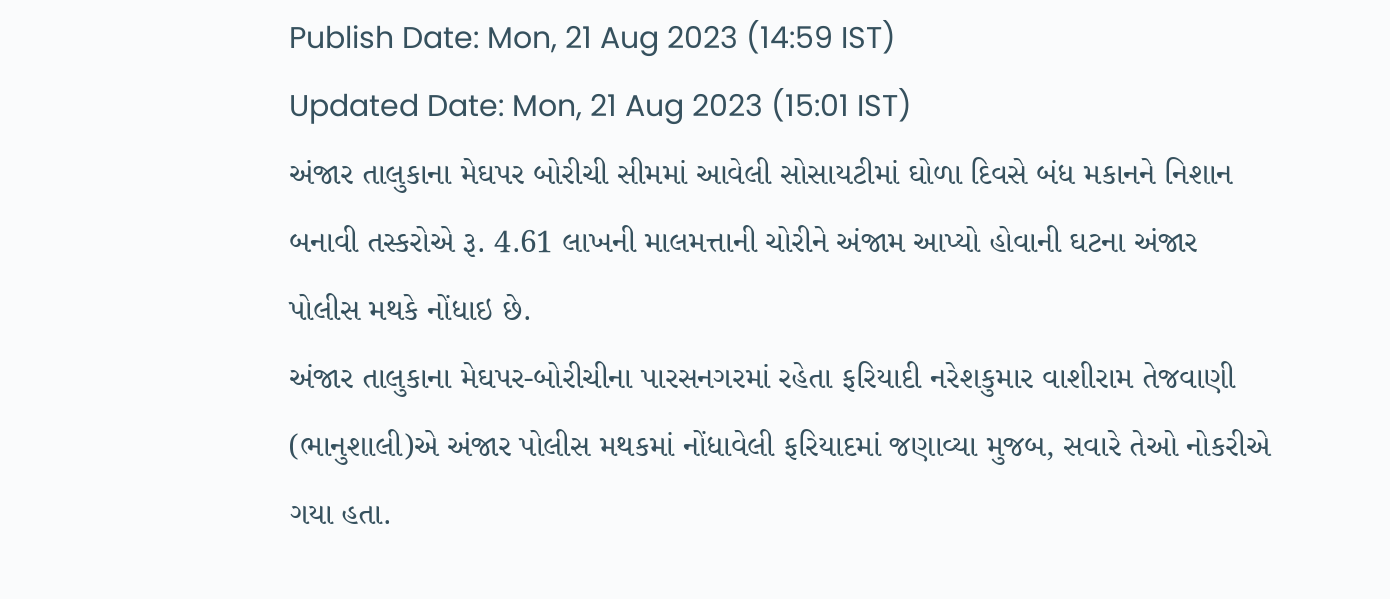Publish Date: Mon, 21 Aug 2023 (14:59 IST)
Updated Date: Mon, 21 Aug 2023 (15:01 IST)
અંજાર તાલુકાના મેઘપર બોરીચી સીમમાં આવેલી સોસાયટીમાં ઘોળા દિવસે બંધ મકાનને નિશાન બનાવી તસ્કરોએ રૂ. 4.61 લાખની માલમત્તાની ચોરીને અંજામ આપ્યો હોવાની ઘટના અંજાર પોલીસ મથકે નોંધાઇ છે.
અંજાર તાલુકાના મેઘપર-બોરીચીના પારસનગરમાં રહેતા ફરિયાદી નરેશકુમાર વાશીરામ તેજવાણી (ભાનુશાલી)એ અંજાર પોલીસ મથકમાં નોંધાવેલી ફરિયાદમાં જણાવ્યા મુજબ, સવારે તેઓ નોકરીએ ગયા હતા.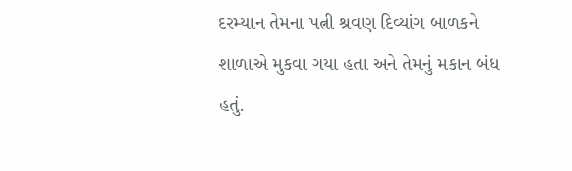દરમ્યાન તેમના પત્ની શ્રવણ દિવ્યાંગ બાળકને શાળાએ મુકવા ગયા હતા અને તેમનું મકાન બંધ હતું.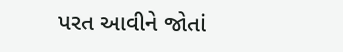પરત આવીને જોતાં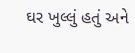ઘર ખુલ્લું હતું અને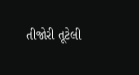તીજોરી તૂટેલી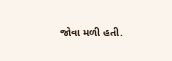જોવા મળી હતી.